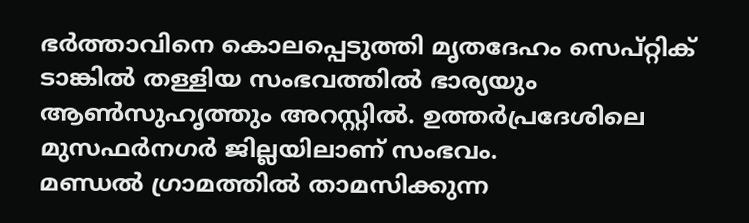ഭർത്താവിനെ കൊലപ്പെടുത്തി മൃതദേഹം സെപ്റ്റിക് ടാങ്കിൽ തള്ളിയ സംഭവത്തിൽ ഭാര്യയും ആൺസുഹൃത്തും അറസ്റ്റിൽ. ഉത്തർപ്രദേശിലെ മുസഫർനഗർ ജില്ലയിലാണ് സംഭവം.
മണ്ഡൽ ഗ്രാമത്തിൽ താമസിക്കുന്ന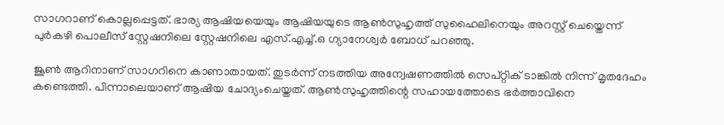സാഗറാണ് കൊല്ലപ്പെട്ടത്. ഭാര്യ ആഷിയയെയും ആഷിയയുടെ ആൺസുഹൃത്ത് സുഹൈലിനെയും അറസ്റ്റ് ചെയ്തെന്ന് പുർകഴി പൊലീസ് സ്റ്റേഷനിലെ സ്റ്റേഷനിലെ എസ്.എച്ച്.ഒ ഗ്യാനേശ്വർ ബോധ് പറഞ്ഞു.

ജൂൺ ആറിനാണ് സാഗറിനെ കാണാതായത്. തുടർന്ന് നടത്തിയ അന്വേഷണത്തിൽ സെപ്റ്റിക് ടാങ്കിൽ നിന്ന് മൃതദേഹം കണ്ടെത്തി. പിന്നാലെയാണ് ആഷിയ ചോദ്യംചെയ്തത്. ആൺസുഹൃത്തിന്റെ സഹായത്തോടെ ഭർത്താവിനെ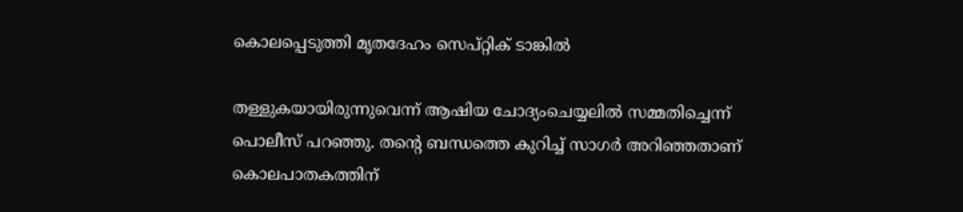കൊലപ്പെടുത്തി മൃതദേഹം സെപ്റ്റിക് ടാങ്കിൽ

തള്ളുകയായിരുന്നുവെന്ന് ആഷിയ ചോദ്യംചെയ്യലിൽ സമ്മതിച്ചെന്ന് പൊലീസ് പറഞ്ഞു. തന്റെ ബന്ധത്തെ കുറിച്ച് സാഗർ അറിഞ്ഞതാണ് കൊലപാതകത്തിന്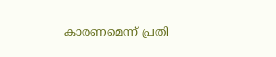കാരണമെന്ന് പ്രതി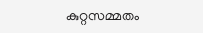കുറ്റസമ്മതം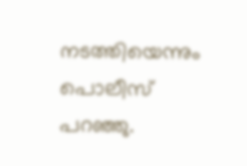നടത്തിയെന്നും പൊലീസ് പറഞ്ഞു.